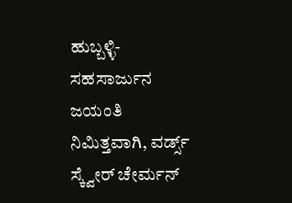ಹುಬ್ಬಳ್ಳಿ- ಸಹಸಾರ್ಜುನ ಜಯಂತಿ ನಿಮಿತ್ತವಾಗಿ, ವರ್ಡ್ಸ್ ಸ್ಕ್ವೇರ್ ಚೇರ್ಮನ್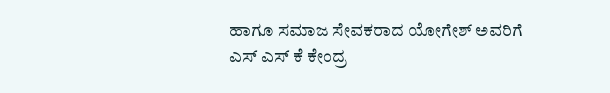ಹಾಗೂ ಸಮಾಜ ಸೇವಕರಾದ ಯೋಗೇಶ್ ಅವರಿಗೆ ಎಸ್ ಎಸ್ ಕೆ ಕೇಂದ್ರ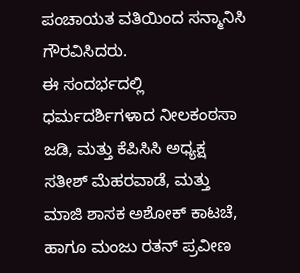ಪಂಚಾಯತ ವತಿಯಿಂದ ಸನ್ಮಾನಿಸಿ ಗೌರವಿಸಿದರು.
ಈ ಸಂದರ್ಭದಲ್ಲಿ ಧರ್ಮದರ್ಶಿಗಳಾದ ನೀಲಕಂಠಸಾ ಜಡಿ, ಮತ್ತು ಕೆಪಿಸಿಸಿ ಅಧ್ಯಕ್ಷ ಸತೀಶ್ ಮೆಹರವಾಡೆ, ಮತ್ತು ಮಾಜಿ ಶಾಸಕ ಅಶೋಕ್ ಕಾಟಚೆ, ಹಾಗೂ ಮಂಜು ರತನ್ ಪ್ರವೀಣ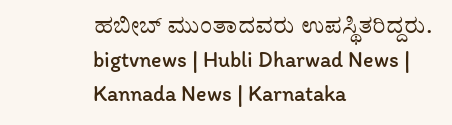ಹಬೀಬ್ ಮುಂತಾದವರು ಉಪಸ್ಥಿತರಿದ್ದರು.
bigtvnews | Hubli Dharwad News | Kannada News | Karnataka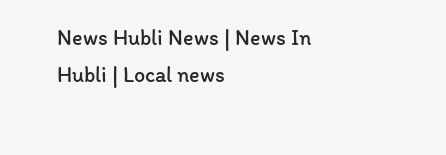News Hubli News | News In Hubli | Local news